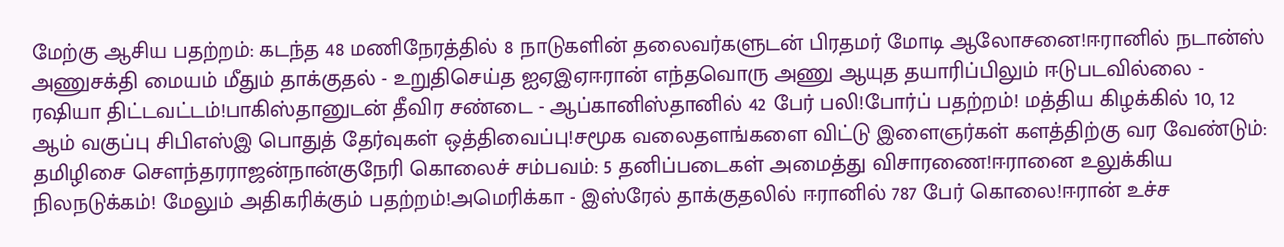மேற்கு ஆசிய பதற்றம்: கடந்த 48 மணிநேரத்தில் 8 நாடுகளின் தலைவர்களுடன் பிரதமர் மோடி ஆலோசனை!ஈரானில் நடான்ஸ் அணுசக்தி மையம் மீதும் தாக்குதல் - உறுதிசெய்த ஐஏஇஏஈரான் எந்தவொரு அணு ஆயுத தயாரிப்பிலும் ஈடுபடவில்லை - ரஷியா திட்டவட்டம்!பாகிஸ்தானுடன் தீவிர சண்டை - ஆப்கானிஸ்தானில் 42 பேர் பலி!போர்ப் பதற்றம்! மத்திய கிழக்கில் 10, 12 ஆம் வகுப்பு சிபிஎஸ்இ பொதுத் தேர்வுகள் ஒத்திவைப்பு!சமூக வலைதளங்களை விட்டு இளைஞர்கள் களத்திற்கு வர வேண்டும்: தமிழிசை செளந்தரராஜன்நான்குநேரி கொலைச் சம்பவம்: 5 தனிப்படைகள் அமைத்து விசாரணை!ஈரானை உலுக்கிய நிலநடுக்கம்! மேலும் அதிகரிக்கும் பதற்றம்!அமெரிக்கா - இஸ்ரேல் தாக்குதலில் ஈரானில் 787 பேர் கொலை!ஈரான் உச்ச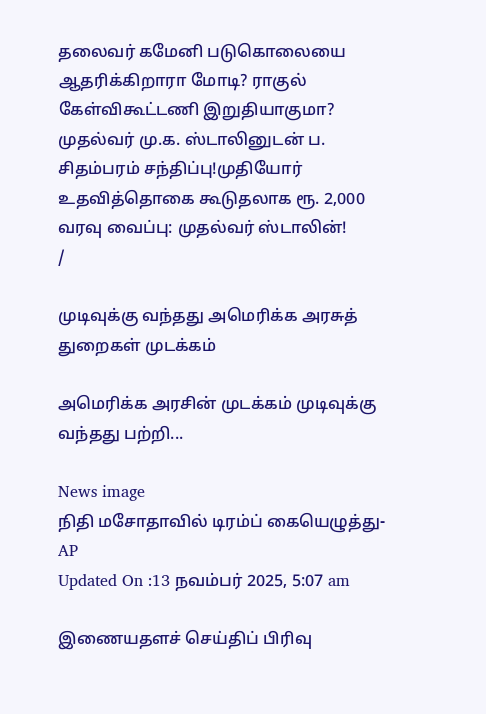தலைவர் கமேனி படுகொலையை ஆதரிக்கிறாரா மோடி? ராகுல் கேள்விகூட்டணி இறுதியாகுமா? முதல்வர் மு.க. ஸ்டாலினுடன் ப. சிதம்பரம் சந்திப்பு!முதியோர் உதவித்தொகை கூடுதலாக ரூ. 2,000 வரவு வைப்பு: முதல்வர் ஸ்டாலின்!
/

முடிவுக்கு வந்தது அமெரிக்க அரசுத் துறைகள் முடக்கம்

அமெரிக்க அரசின் முடக்கம் முடிவுக்கு வந்தது பற்றி...

News image
நிதி மசோதாவில் டிரம்ப் கையெழுத்து- AP
Updated On :13 நவம்பர் 2025, 5:07 am

இணையதளச் செய்திப் பிரிவு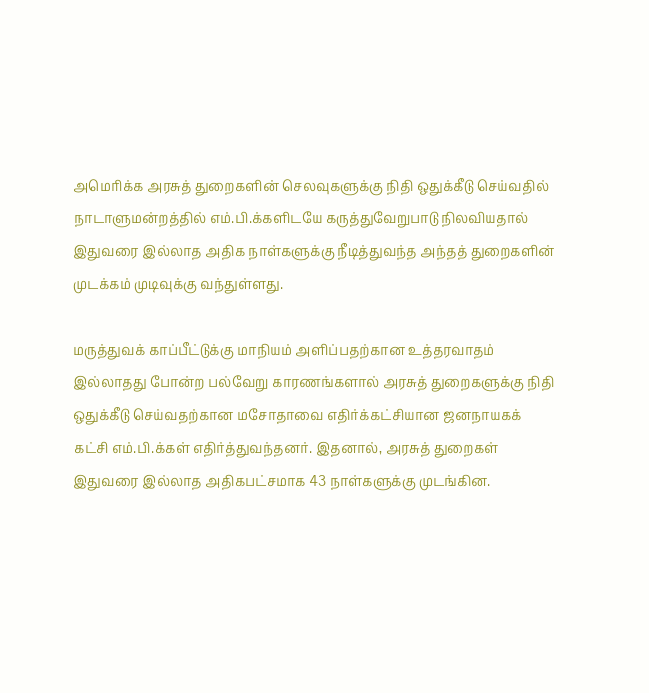அமெரிக்க அரசுத் துறைகளின் செலவுகளுக்கு நிதி ஒதுக்கீடு செய்வதில் நாடாளுமன்றத்தில் எம்.பி.க்களிடயே கருத்துவேறுபாடு நிலவியதால் இதுவரை இல்லாத அதிக நாள்களுக்கு நீடித்துவந்த அந்தத் துறைகளின் முடக்கம் முடிவுக்கு வந்துள்ளது.

மருத்துவக் காப்பீட்டுக்கு மாநியம் அளிப்பதற்கான உத்தரவாதம் இல்லாதது போன்ற பல்வேறு காரணங்களால் அரசுத் துறைகளுக்கு நிதி ஒதுக்கீடு செய்வதற்கான மசோதாவை எதிர்க்கட்சியான ஜனநாயகக் கட்சி எம்.பி.க்கள் எதிர்த்துவந்தனர். இதனால், அரசுத் துறைகள் இதுவரை இல்லாத அதிகபட்சமாக 43 நாள்களுக்கு முடங்கின.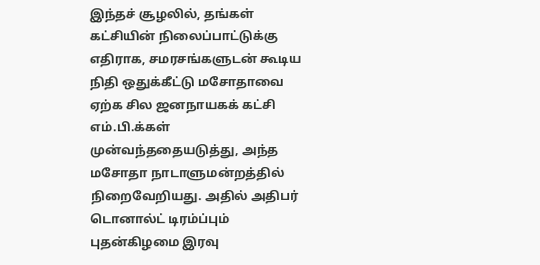இந்தச் சூழலில், தங்கள் கட்சியின் நிலைப்பாட்டுக்கு எதிராக, சமரசங்களுடன் கூடிய நிதி ஒதுக்கீட்டு மசோதாவை ஏற்க சில ஜனநாயகக் கட்சி எம்.பி.க்கள் முன்வந்ததையடுத்து, அந்த மசோதா நாடாளுமன்றத்தில் நிறைவேறியது. அதில் அதிபர் டொனால்ட் டிரம்ப்பும் புதன்கிழமை இரவு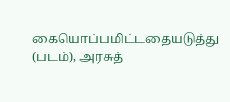கையொப்பமிட்டதையடுத்து (படம்), அரசுத்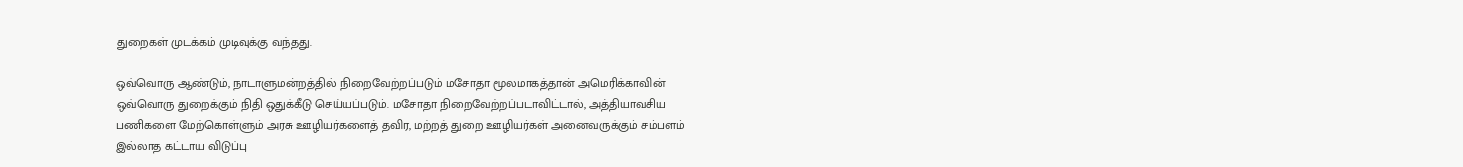துறைகள் முடக்கம் முடிவுக்கு வந்தது.

ஒவ்வொரு ஆண்டும், நாடாளுமன்றத்தில் நிறைவேற்றப்படும் மசோதா மூலமாகத்தான் அமெரிக்காவின் ஒவ்வொரு துறைக்கும் நிதி ஒதுக்கீடு செய்யப்படும். மசோதா நிறைவேற்றப்படாவிட்டால், அத்தியாவசிய பணிகளை மேற்கொள்ளும் அரசு ஊழியர்களைத் தவிர, மற்றத் துறை ஊழியர்கள் அனைவருக்கும் சம்பளம் இல்லாத கட்டாய விடுப்பு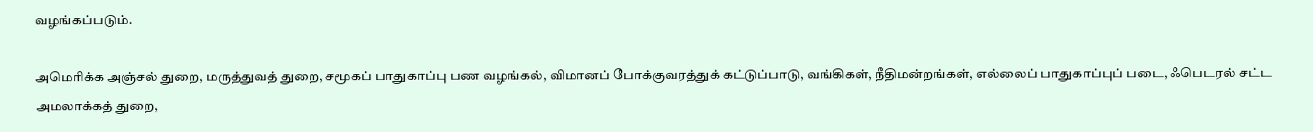வழங்கப்படும்.

அமெரிக்க அஞ்சல் துறை, மருத்துவத் துறை, சமூகப் பாதுகாப்பு பண வழங்கல், விமானப் போக்குவரத்துக் கட்டுப்பாடு, வங்கிகள், நீதிமன்றங்கள், எல்லைப் பாதுகாப்புப் படை, ஃபெடரல் சட்ட அமலாக்கத் துறை,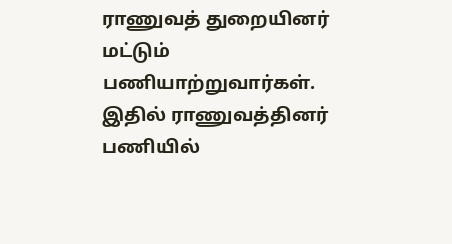ராணுவத் துறையினர் மட்டும் பணியாற்றுவார்கள். இதில் ராணுவத்தினர் பணியில்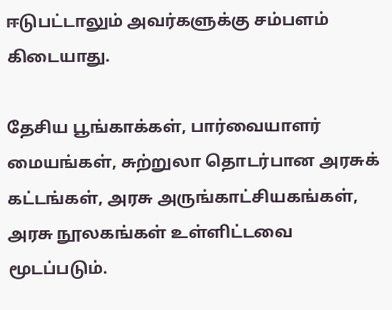ஈடுபட்டாலும் அவர்களுக்கு சம்பளம் கிடையாது.

தேசிய பூங்காக்கள், பார்வையாளர் மையங்கள், சுற்றுலா தொடர்பான அரசுக் கட்டங்கள், அரசு அருங்காட்சியகங்கள், அரசு நூலகங்கள் உள்ளிட்டவை மூடப்படும்.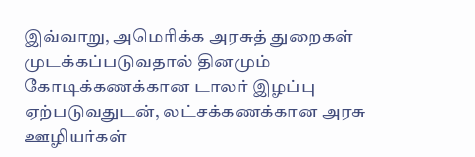இவ்வாறு, அமெரிக்க அரசுத் துறைகள் முடக்கப்படுவதால் தினமும் கோடிக்கணக்கான டாலர் இழப்பு ஏற்படுவதுடன், லட்சக்கணக்கான அரசு ஊழியர்கள்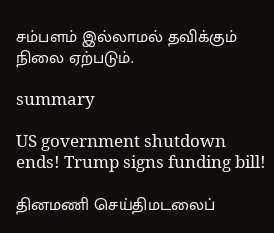சம்பளம் இல்லாமல் தவிக்கும் நிலை ஏற்படும்.

summary

US government shutdown ends! Trump signs funding bill!

தினமணி செய்திமடலைப்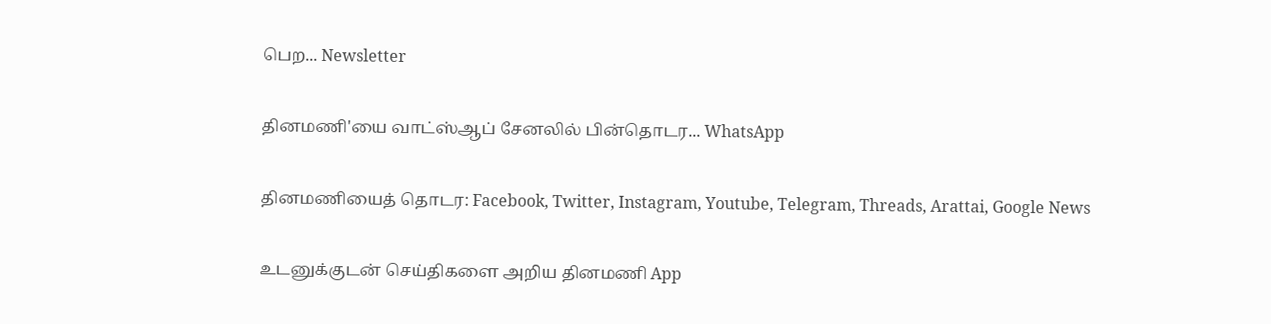பெற... Newsletter

தினமணி'யை வாட்ஸ்ஆப் சேனலில் பின்தொடர... WhatsApp

தினமணியைத் தொடர: Facebook, Twitter, Instagram, Youtube, Telegram, Threads, Arattai, Google News

உடனுக்குடன் செய்திகளை அறிய தினமணி App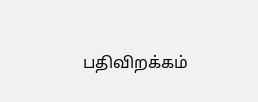பதிவிறக்கம்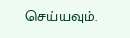செய்யவும்.